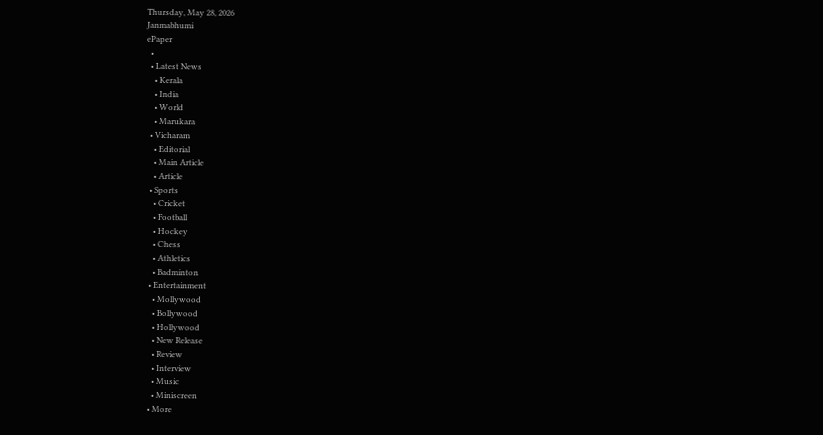Thursday, May 28, 2026
Janmabhumi
ePaper
  •
  • Latest News
    • Kerala
    • India
    • World
    • Marukara
  • Vicharam
    • Editorial
    • Main Article
    • Article
  • Sports
    • Cricket
    • Football
    • Hockey
    • Chess
    • Athletics
    • Badminton
  • Entertainment
    • Mollywood
    • Bollywood
    • Hollywood
    • New Release
    • Review
    • Interview
    • Music
    • Miniscreen
  • More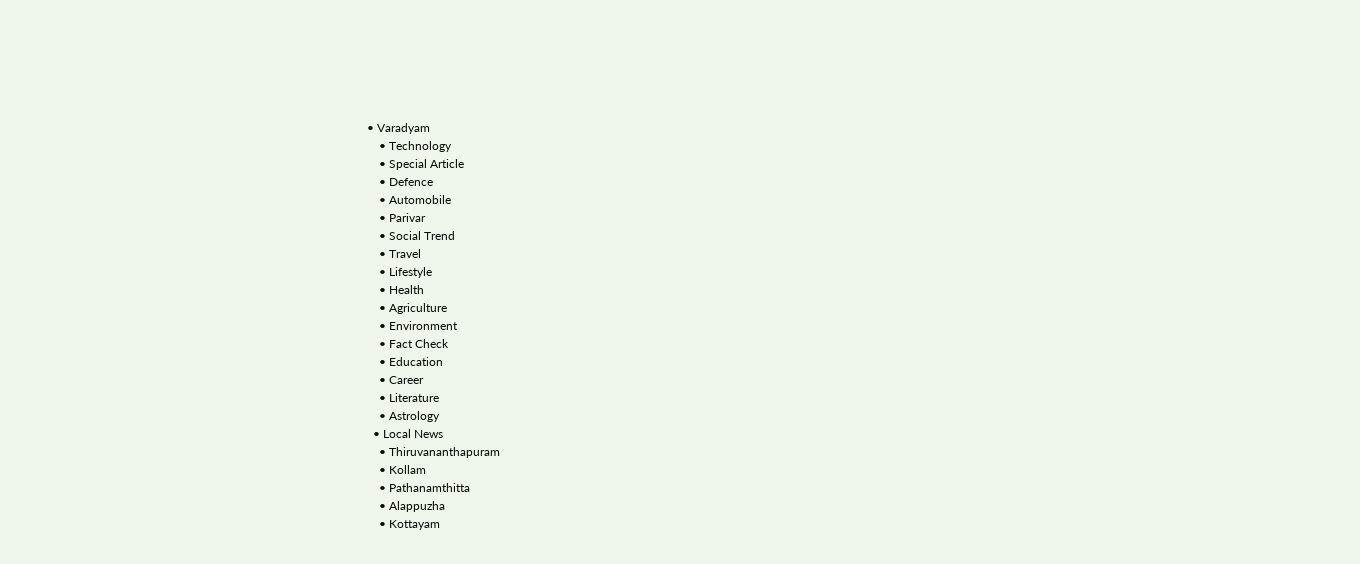• Varadyam
    • Technology
    • Special Article
    • Defence
    • Automobile
    • Parivar
    • Social Trend
    • Travel
    • Lifestyle
    • Health
    • Agriculture
    • Environment
    • Fact Check
    • Education
    • Career
    • Literature
    • Astrology
  • Local News
    • Thiruvananthapuram
    • Kollam
    • Pathanamthitta
    • Alappuzha
    • Kottayam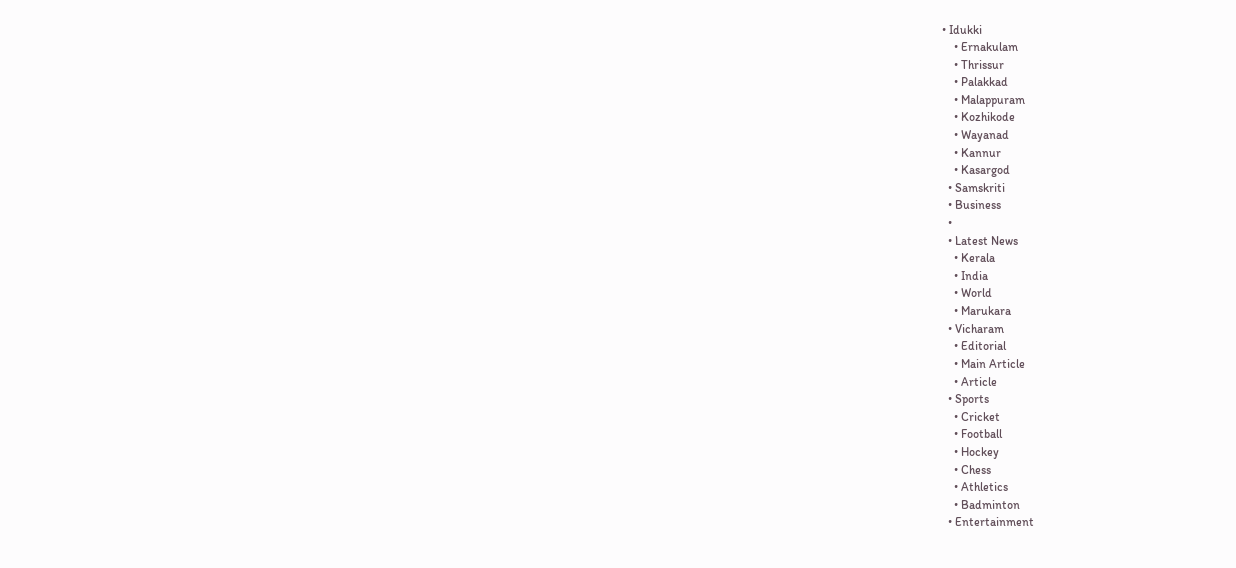• Idukki
    • Ernakulam
    • Thrissur
    • Palakkad
    • Malappuram
    • Kozhikode
    • Wayanad
    • Kannur
    • Kasargod
  • Samskriti
  • Business
  •
  • Latest News
    • Kerala
    • India
    • World
    • Marukara
  • Vicharam
    • Editorial
    • Main Article
    • Article
  • Sports
    • Cricket
    • Football
    • Hockey
    • Chess
    • Athletics
    • Badminton
  • Entertainment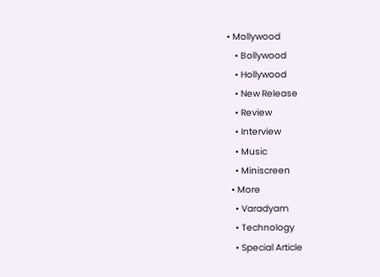• Mollywood
    • Bollywood
    • Hollywood
    • New Release
    • Review
    • Interview
    • Music
    • Miniscreen
  • More
    • Varadyam
    • Technology
    • Special Article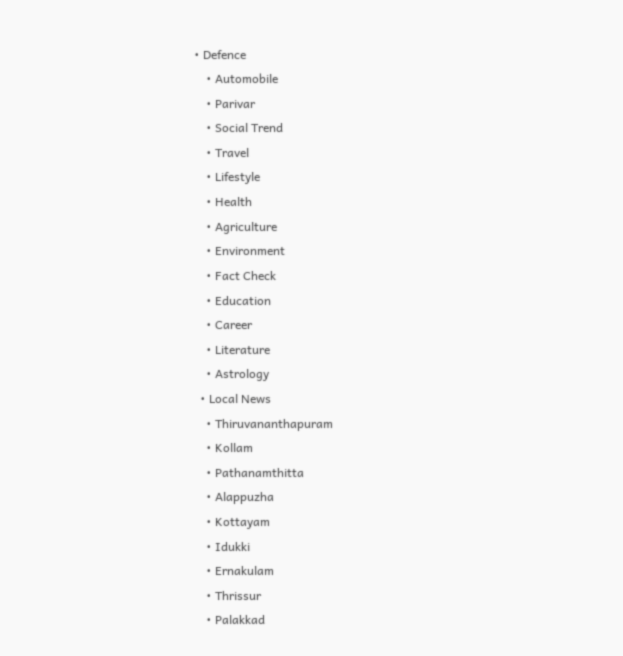• Defence
    • Automobile
    • Parivar
    • Social Trend
    • Travel
    • Lifestyle
    • Health
    • Agriculture
    • Environment
    • Fact Check
    • Education
    • Career
    • Literature
    • Astrology
  • Local News
    • Thiruvananthapuram
    • Kollam
    • Pathanamthitta
    • Alappuzha
    • Kottayam
    • Idukki
    • Ernakulam
    • Thrissur
    • Palakkad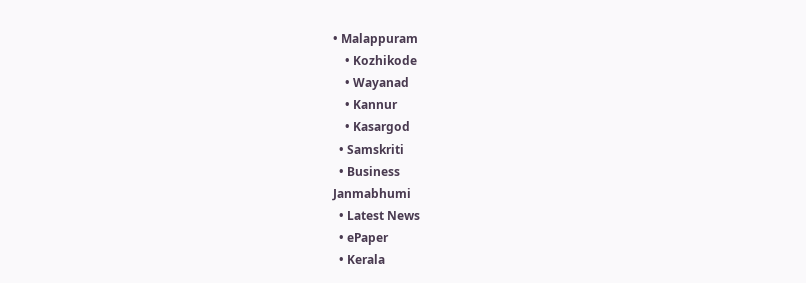• Malappuram
    • Kozhikode
    • Wayanad
    • Kannur
    • Kasargod
  • Samskriti
  • Business
Janmabhumi
  • Latest News
  • ePaper
  • Kerala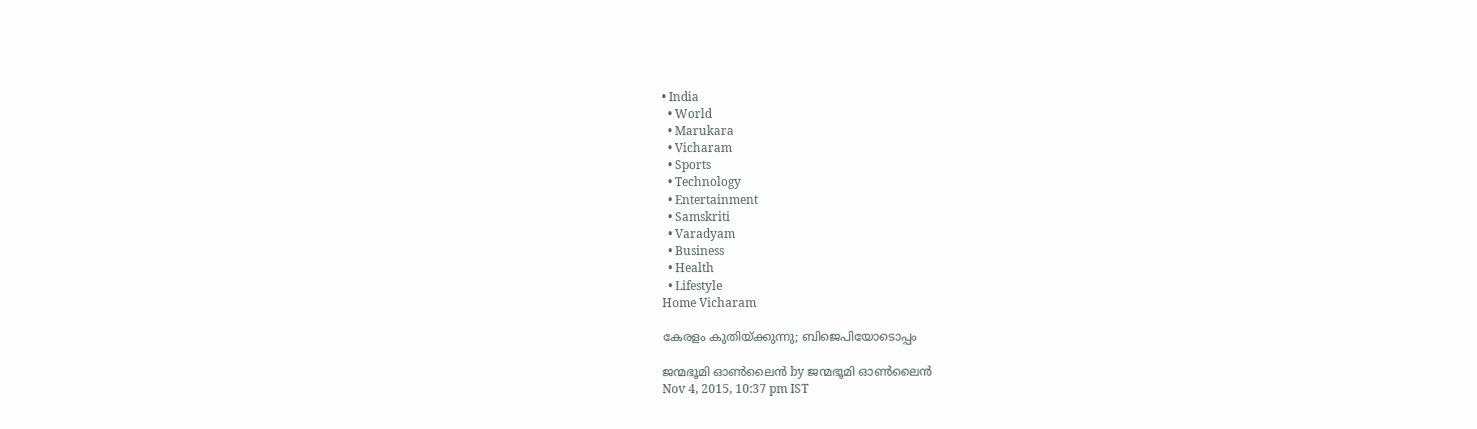• India
  • World
  • Marukara
  • Vicharam
  • Sports
  • Technology
  • Entertainment
  • Samskriti
  • Varadyam
  • Business
  • Health
  • Lifestyle
Home Vicharam

കേരളം കുതിയ്‌ക്കുന്നു; ബിജെപിയോടൊപ്പം

ജന്മഭൂമി ഓണ്‍ലൈന്‍ by ജന്മഭൂമി ഓണ്‍ലൈന്‍
Nov 4, 2015, 10:37 pm IST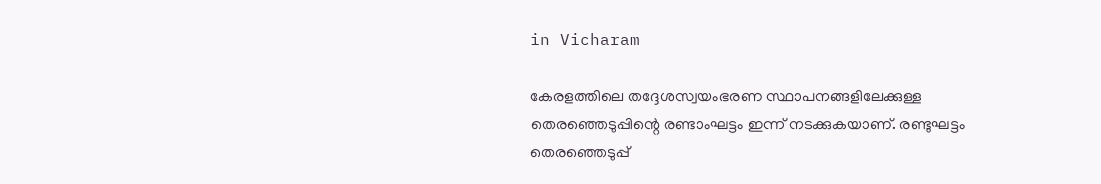in Vicharam

കേരളത്തിലെ തദ്ദേശസ്വയംഭരണ സ്ഥാപനങ്ങളിലേക്കുള്ള തെരഞ്ഞെടുപ്പിന്റെ രണ്ടാംഘട്ടം ഇന്ന് നടക്കുകയാണ്. രണ്ടുഘട്ടം തെരഞ്ഞെടുപ്പ്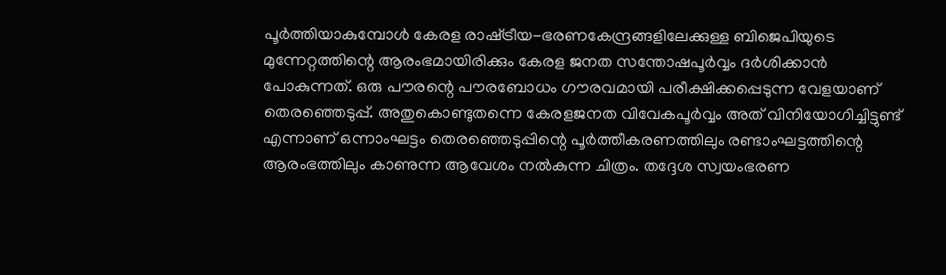പൂര്‍ത്തിയാകുമ്പോള്‍ കേരള രാഷ്‌ട്രീയ-ഭരണകേന്ദ്രങ്ങളിലേക്കുള്ള ബിജെപിയുടെ മുന്നേറ്റത്തിന്റെ ആരംഭമായിരിക്കും കേരള ജനത സന്തോഷപൂര്‍വ്വം ദര്‍ശിക്കാന്‍ പോകുന്നത്. ഒരു പൗരന്റെ പൗരബോധം ഗൗരവമായി പരീക്ഷിക്കപ്പെടുന്ന വേളയാണ് തെരഞ്ഞെടുപ്പ്. അതുകൊണ്ടുതന്നെ കേരളജനത വിവേകപൂര്‍വ്വം അത് വിനിയോഗിച്ചിട്ടുണ്ട് എന്നാണ് ഒന്നാംഘട്ടം തെരഞ്ഞെടുപ്പിന്റെ പൂര്‍ത്തീകരണത്തിലും രണ്ടാംഘട്ടത്തിന്റെ ആരംഭത്തിലും കാണുന്ന ആവേശം നല്‍കുന്ന ചിത്രം. തദ്ദേശ സ്വയംഭരണ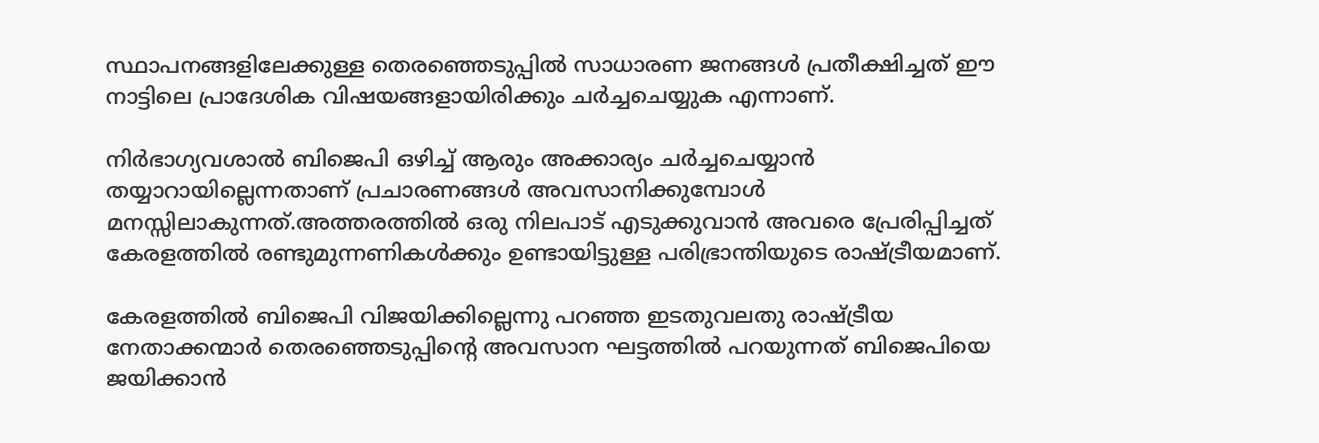സ്ഥാപനങ്ങളിലേക്കുള്ള തെരഞ്ഞെടുപ്പില്‍ സാധാരണ ജനങ്ങള്‍ പ്രതീക്ഷിച്ചത് ഈ നാട്ടിലെ പ്രാദേശിക വിഷയങ്ങളായിരിക്കും ചര്‍ച്ചചെയ്യുക എന്നാണ്.

നിര്‍ഭാഗ്യവശാല്‍ ബിജെപി ഒഴിച്ച് ആരും അക്കാര്യം ചര്‍ച്ചചെയ്യാന്‍ തയ്യാറായില്ലെന്നതാണ് പ്രചാരണങ്ങള്‍ അവസാനിക്കുമ്പോള്‍ മനസ്സിലാകുന്നത്.അത്തരത്തില്‍ ഒരു നിലപാട് എടുക്കുവാന്‍ അവരെ പ്രേരിപ്പിച്ചത് കേരളത്തില്‍ രണ്ടുമുന്നണികള്‍ക്കും ഉണ്ടായിട്ടുള്ള പരിഭ്രാന്തിയുടെ രാഷ്‌ട്രീയമാണ്.

കേരളത്തില്‍ ബിജെപി വിജയിക്കില്ലെന്നു പറഞ്ഞ ഇടതുവലതു രാഷ്‌ട്രീയ നേതാക്കന്മാര്‍ തെരഞ്ഞെടുപ്പിന്റെ അവസാന ഘട്ടത്തില്‍ പറയുന്നത് ബിജെപിയെ ജയിക്കാന്‍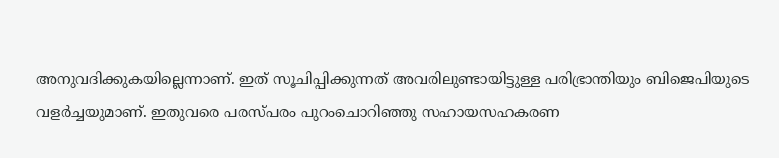അനുവദിക്കുകയില്ലെന്നാണ്. ഇത് സൂചിപ്പിക്കുന്നത് അവരിലുണ്ടായിട്ടുള്ള പരിഭ്രാന്തിയും ബിജെപിയുടെ വളര്‍ച്ചയുമാണ്. ഇതുവരെ പരസ്പരം പുറംചൊറിഞ്ഞു സഹായസഹകരണ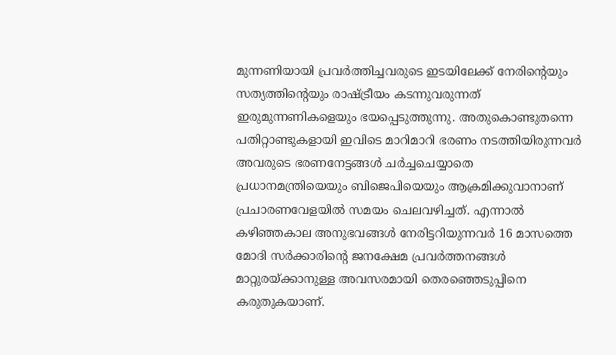മുന്നണിയായി പ്രവര്‍ത്തിച്ചവരുടെ ഇടയിലേക്ക് നേരിന്റെയും സത്യത്തിന്റെയും രാഷ്‌ട്രീയം കടന്നുവരുന്നത് ഇരുമുന്നണികളെയും ഭയപ്പെടുത്തുന്നു. അതുകൊണ്ടുതന്നെ പതിറ്റാണ്ടുകളായി ഇവിടെ മാറിമാറി ഭരണം നടത്തിയിരുന്നവര്‍ അവരുടെ ഭരണനേട്ടങ്ങള്‍ ചര്‍ച്ചചെയ്യാതെ പ്രധാനമന്ത്രിയെയും ബിജെപിയെയും ആക്രമിക്കുവാനാണ് പ്രചാരണവേളയില്‍ സമയം ചെലവഴിച്ചത്. എന്നാല്‍ കഴിഞ്ഞകാല അനുഭവങ്ങള്‍ നേരിട്ടറിയുന്നവര്‍ 16 മാസത്തെ മോദി സര്‍ക്കാരിന്റെ ജനക്ഷേമ പ്രവര്‍ത്തനങ്ങള്‍ മാറ്റുരയ്‌ക്കാനുള്ള അവസരമായി തെരഞ്ഞെടുപ്പിനെ കരുതുകയാണ്.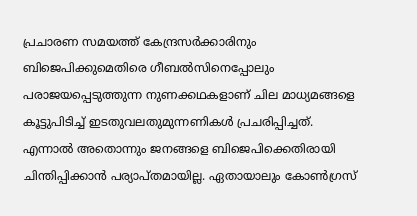പ്രചാരണ സമയത്ത് കേന്ദ്രസര്‍ക്കാരിനും ബിജെപിക്കുമെതിരെ ഗീബല്‍സിനെപ്പോലും പരാജയപ്പെടുത്തുന്ന നുണക്കഥകളാണ് ചില മാധ്യമങ്ങളെ കൂട്ടുപിടിച്ച് ഇടതുവലതുമുന്നണികള്‍ പ്രചരിപ്പിച്ചത്. എന്നാല്‍ അതൊന്നും ജനങ്ങളെ ബിജെപിക്കെതിരായി ചിന്തിപ്പിക്കാന്‍ പര്യാപ്തമായില്ല. ഏതായാലും കോണ്‍ഗ്രസ്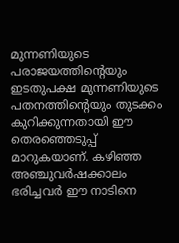മുന്നണിയുടെ പരാജയത്തിന്റെയും ഇടതുപക്ഷ മുന്നണിയുടെ പതനത്തിന്റെയും തുടക്കം കുറിക്കുന്നതായി ഈ തെരഞ്ഞെടുപ്പ് മാറുകയാണ്. കഴിഞ്ഞ അഞ്ചുവര്‍ഷക്കാലം ഭരിച്ചവര്‍ ഈ നാടിനെ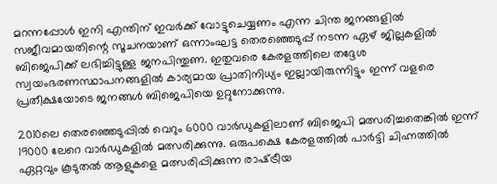മറന്നപ്പോള്‍ ഇനി എന്തിന് ഇവര്‍ക്ക് വോട്ടുചെയ്യണം എന്ന ചിന്ത ജനങ്ങളില്‍ സജീവമായതിന്റെ സൂചനയാണ് ഒന്നാംഘട്ട തെരഞ്ഞെടുപ്പ് നടന്ന ഏഴ് ജില്ലകളില്‍ ബിജെപിക്ക് ലഭിച്ചിട്ടുള്ള ജനപിന്തുണ. ഇതുവരെ കേരളത്തിലെ തദ്ദേശ സ്വയംഭരണസ്ഥാപനങ്ങളില്‍ കാര്യമായ പ്രാതിനിധ്യം ഇല്ലായിരുന്നിട്ടും ഇന്ന് വളരെ പ്രതീക്ഷയോടെ ജനങ്ങള്‍ ബിജെപിയെ ഉറ്റുനോക്കുന്നു.

2010ലെ തെരഞ്ഞെടുപ്പില്‍ വെറും 6000 വാര്‍ഡുകളിലാണ് ബിജെപി മത്സരിച്ചതെങ്കില്‍ ഇന്ന് 19000 ലേറെ വാര്‍ഡുകളില്‍ മത്സരിക്കുന്നു. ഒരുപക്ഷെ കേരളത്തില്‍ പാര്‍ട്ടി ചിഹ്നത്തില്‍ ഏറ്റവും കൂടുതല്‍ ആളുകളെ മത്സരിപ്പിക്കുന്ന രാഷ്‌ട്രീയ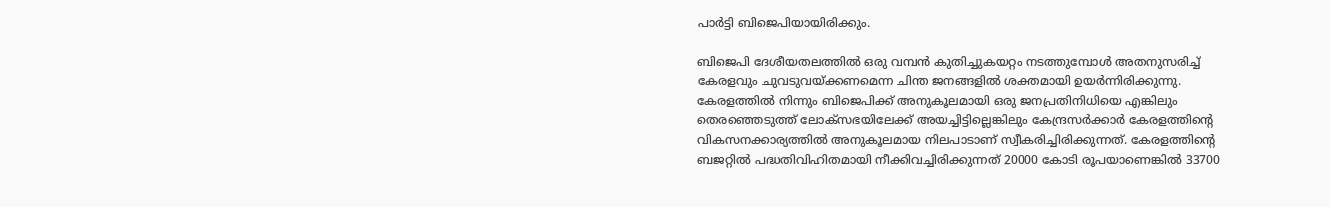പാര്‍ട്ടി ബിജെപിയായിരിക്കും.

ബിജെപി ദേശീയതലത്തില്‍ ഒരു വമ്പന്‍ കുതിച്ചുകയറ്റം നടത്തുമ്പോള്‍ അതനുസരിച്ച് കേരളവും ചുവടുവയ്‌ക്കണമെന്ന ചിന്ത ജനങ്ങളില്‍ ശക്തമായി ഉയര്‍ന്നിരിക്കുന്നു. കേരളത്തില്‍ നിന്നും ബിജെപിക്ക് അനുകൂലമായി ഒരു ജനപ്രതിനിധിയെ എങ്കിലും തെരഞ്ഞെടുത്ത് ലോക്‌സഭയിലേക്ക് അയച്ചിട്ടില്ലെങ്കിലും കേന്ദ്രസര്‍ക്കാര്‍ കേരളത്തിന്റെ വികസനക്കാര്യത്തില്‍ അനുകൂലമായ നിലപാടാണ് സ്വീകരിച്ചിരിക്കുന്നത്. കേരളത്തിന്റെ ബജറ്റില്‍ പദ്ധതിവിഹിതമായി നീക്കിവച്ചിരിക്കുന്നത് 20000 കോടി രൂപയാണെങ്കില്‍ 33700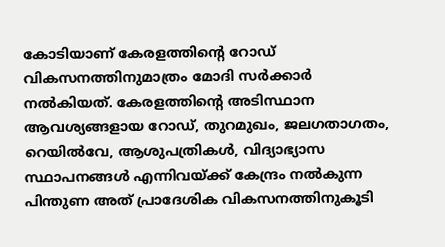കോടിയാണ് കേരളത്തിന്റെ റോഡ് വികസനത്തിനുമാത്രം മോദി സര്‍ക്കാര്‍ നല്‍കിയത്. കേരളത്തിന്റെ അടിസ്ഥാന ആവശ്യങ്ങളായ റോഡ്, തുറമുഖം, ജലഗതാഗതം, റെയില്‍വേ, ആശുപത്രികള്‍, വിദ്യാഭ്യാസ സ്ഥാപനങ്ങള്‍ എന്നിവയ്‌ക്ക് കേന്ദ്രം നല്‍കുന്ന പിന്തുണ അത് പ്രാദേശിക വികസനത്തിനുകൂടി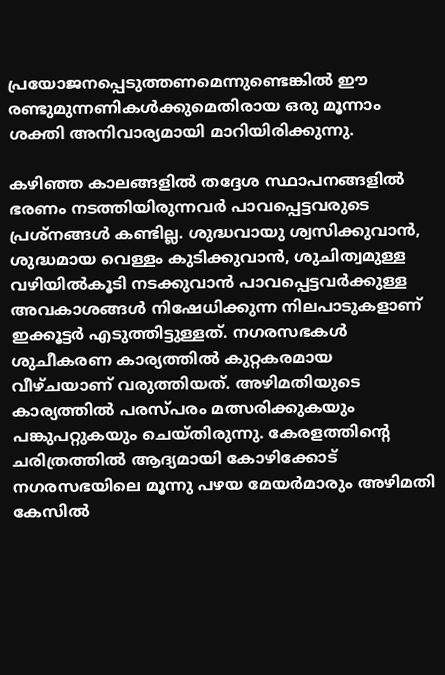പ്രയോജനപ്പെടുത്തണമെന്നുണ്ടെങ്കില്‍ ഈ രണ്ടുമുന്നണികള്‍ക്കുമെതിരായ ഒരു മൂന്നാം ശക്തി അനിവാര്യമായി മാറിയിരിക്കുന്നു.

കഴിഞ്ഞ കാലങ്ങളില്‍ തദ്ദേശ സ്ഥാപനങ്ങളില്‍ ഭരണം നടത്തിയിരുന്നവര്‍ പാവപ്പെട്ടവരുടെ പ്രശ്‌നങ്ങള്‍ കണ്ടില്ല. ശുദ്ധവായു ശ്വസിക്കുവാന്‍, ശുദ്ധമായ വെള്ളം കുടിക്കുവാന്‍, ശുചിത്വമുള്ള വഴിയില്‍കൂടി നടക്കുവാന്‍ പാവപ്പെട്ടവര്‍ക്കുള്ള അവകാശങ്ങള്‍ നിഷേധിക്കുന്ന നിലപാടുകളാണ് ഇക്കൂട്ടര്‍ എടുത്തിട്ടുള്ളത്. നഗരസഭകള്‍ ശുചീകരണ കാര്യത്തില്‍ കുറ്റകരമായ വീഴ്ചയാണ് വരുത്തിയത്. അഴിമതിയുടെ കാര്യത്തില്‍ പരസ്പരം മത്സരിക്കുകയും പങ്കുപറ്റുകയും ചെയ്തിരുന്നു. കേരളത്തിന്റെ ചരിത്രത്തില്‍ ആദ്യമായി കോഴിക്കോട് നഗരസഭയിലെ മൂന്നു പഴയ മേയര്‍മാരും അഴിമതി കേസില്‍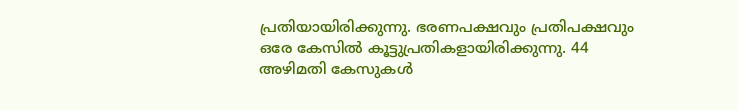പ്രതിയായിരിക്കുന്നു. ഭരണപക്ഷവും പ്രതിപക്ഷവും ഒരേ കേസില്‍ കൂട്ടുപ്രതികളായിരിക്കുന്നു. 44 അഴിമതി കേസുകള്‍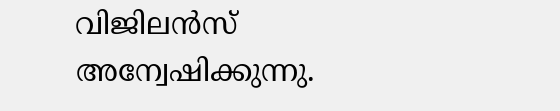വിജിലന്‍സ് അന്വേഷിക്കുന്നു.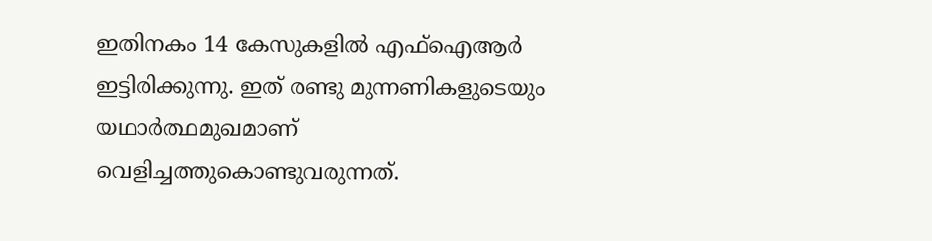ഇതിനകം 14 കേസുകളില്‍ എഫ്‌ഐആര്‍ ഇട്ടിരിക്കുന്നു. ഇത് രണ്ടു മുന്നണികളുടെയും യഥാര്‍ത്ഥമുഖമാണ് വെളിച്ചത്തുകൊണ്ടുവരുന്നത്.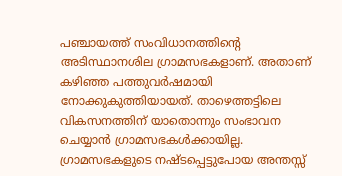പഞ്ചായത്ത് സംവിധാനത്തിന്റെ അടിസ്ഥാനശില ഗ്രാമസഭകളാണ്. അതാണ് കഴിഞ്ഞ പത്തുവര്‍ഷമായി നോക്കുകുത്തിയായത്. താഴെത്തട്ടിലെ വികസനത്തിന് യാതൊന്നും സംഭാവന ചെയ്യാന്‍ ഗ്രാമസഭകള്‍ക്കായില്ല. ഗ്രാമസഭകളുടെ നഷ്ടപ്പെട്ടുപോയ അന്തസ്സ്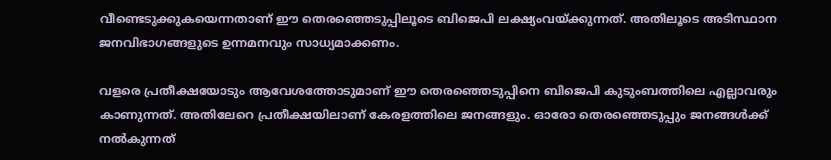വീണ്ടെടുക്കുകയെന്നതാണ് ഈ തെരഞ്ഞെടുപ്പിലൂടെ ബിജെപി ലക്ഷ്യംവയ്‌ക്കുന്നത്. അതിലൂടെ അടിസ്ഥാന ജനവിഭാഗങ്ങളുടെ ഉന്നമനവും സാധ്യമാക്കണം.

വളരെ പ്രതീക്ഷയോടും ആവേശത്തോടുമാണ് ഈ തെരഞ്ഞെടുപ്പിനെ ബിജെപി കുടുംബത്തിലെ എല്ലാവരും കാണുന്നത്. അതിലേറെ പ്രതീക്ഷയിലാണ് കേരളത്തിലെ ജനങ്ങളും. ഓരോ തെരഞ്ഞെടുപ്പും ജനങ്ങള്‍ക്ക് നല്‍കുന്നത്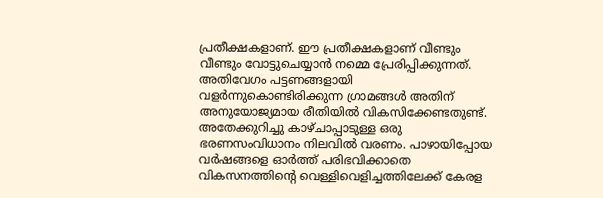പ്രതീക്ഷകളാണ്. ഈ പ്രതീക്ഷകളാണ് വീണ്ടും വീണ്ടും വോട്ടുചെയ്യാന്‍ നമ്മെ പ്രേരിപ്പിക്കുന്നത്. അതിവേഗം പട്ടണങ്ങളായി വളര്‍ന്നുകൊണ്ടിരിക്കുന്ന ഗ്രാമങ്ങള്‍ അതിന് അനുയോജ്യമായ രീതിയില്‍ വികസിക്കേണ്ടതുണ്ട്. അതേക്കുറിച്ചു കാഴ്ചാപ്പാടുള്ള ഒരു ഭരണസംവിധാനം നിലവില്‍ വരണം. പാഴായിപ്പോയ വര്‍ഷങ്ങളെ ഓര്‍ത്ത് പരിഭവിക്കാതെ വികസനത്തിന്റെ വെള്ളിവെളിച്ചത്തിലേക്ക് കേരള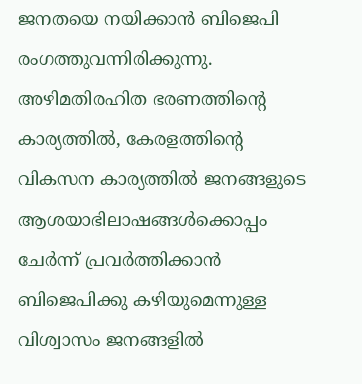ജനതയെ നയിക്കാന്‍ ബിജെപി രംഗത്തുവന്നിരിക്കുന്നു. അഴിമതിരഹിത ഭരണത്തിന്റെ കാര്യത്തില്‍, കേരളത്തിന്റെ വികസന കാര്യത്തില്‍ ജനങ്ങളുടെ ആശയാഭിലാഷങ്ങള്‍ക്കൊപ്പം ചേര്‍ന്ന് പ്രവര്‍ത്തിക്കാന്‍ ബിജെപിക്കു കഴിയുമെന്നുള്ള വിശ്വാസം ജനങ്ങളില്‍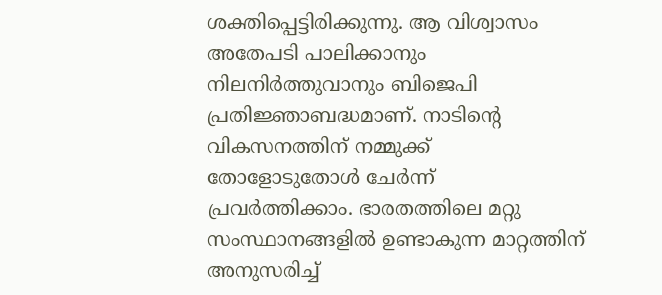ശക്തിപ്പെട്ടിരിക്കുന്നു. ആ വിശ്വാസം അതേപടി പാലിക്കാനും നിലനിര്‍ത്തുവാനും ബിജെപി പ്രതിജ്ഞാബദ്ധമാണ്. നാടിന്റെ വികസനത്തിന് നമ്മുക്ക് തോളോടുതോള്‍ ചേര്‍ന്ന് പ്രവര്‍ത്തിക്കാം. ഭാരതത്തിലെ മറ്റു സംസ്ഥാനങ്ങളില്‍ ഉണ്ടാകുന്ന മാറ്റത്തിന് അനുസരിച്ച്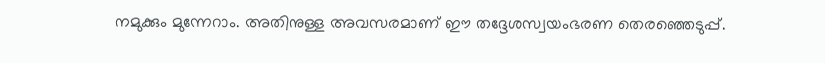നമുക്കും മുന്നേറാം. അതിനുള്ള അവസരമാണ് ഈ തദ്ദേശസ്വയംഭരണ തെരഞ്ഞെടുപ്പ്.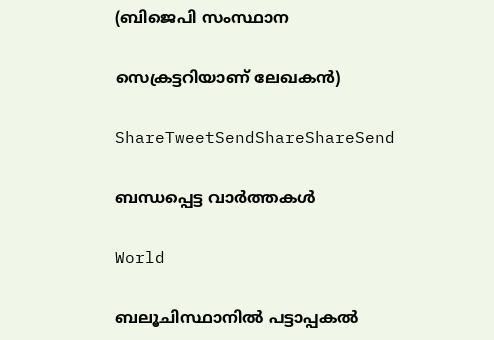(ബിജെപി സംസ്ഥാന

സെക്രട്ടറിയാണ് ലേഖകന്‍)

ShareTweetSendShareShareSend

ബന്ധപ്പെട്ട വാര്‍ത്തകള്‍

World

ബലൂചിസ്ഥാനിൽ പട്ടാപ്പകൽ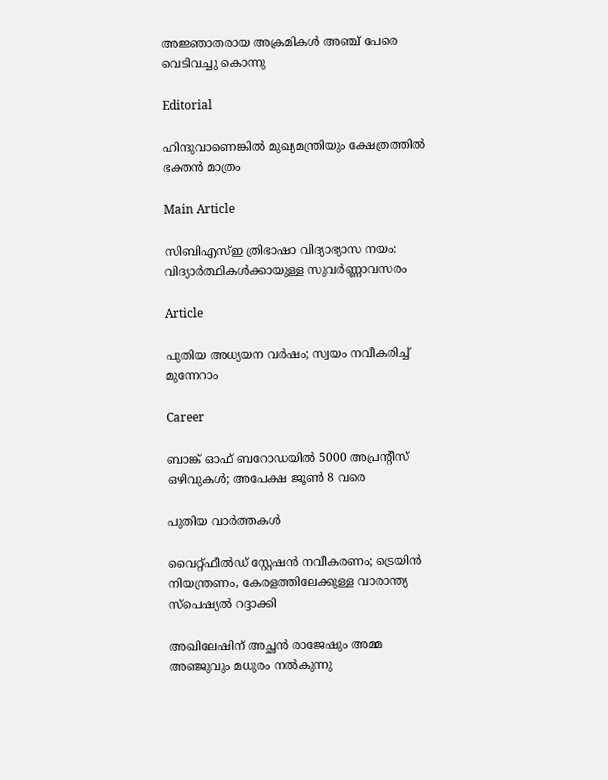അജ്ഞാതരായ അക്രമികൾ അഞ്ച് പേരെ വെടിവച്ചു കൊന്നു

Editorial

ഹിന്ദുവാണെങ്കില്‍ മുഖ്യമന്ത്രിയും ക്ഷേത്രത്തില്‍ ഭക്തന്‍ മാത്രം

Main Article

സിബിഎസ്ഇ ത്രിഭാഷാ വിദ്യാഭ്യാസ നയം: വിദ്യാര്‍ത്ഥികള്‍ക്കായുള്ള സുവര്‍ണ്ണാവസരം

Article

പുതിയ അധ്യയന വര്‍ഷം; സ്വയം നവീകരിച്ച് മുന്നേറാം

Career

ബാങ്ക് ഓഫ് ബറോഡയില്‍ 5000 അപ്രന്റീസ് ഒഴിവുകള്‍; അപേക്ഷ ജൂണ്‍ 8 വരെ

പുതിയ വാര്‍ത്തകള്‍

വൈറ്റ്ഫീൽഡ് സ്റ്റേഷൻ നവീകരണം; ട്രെയിന്‍ നിയന്ത്രണം, കേരളത്തിലേക്കുള്ള വാരാന്ത്യ സ്പെഷ്യൽ റദ്ദാക്കി

അഖിലേഷിന് അച്ഛന്‍ രാജേഷും അമ്മ അഞ്ജുവും മധുരം നല്‍കുന്നു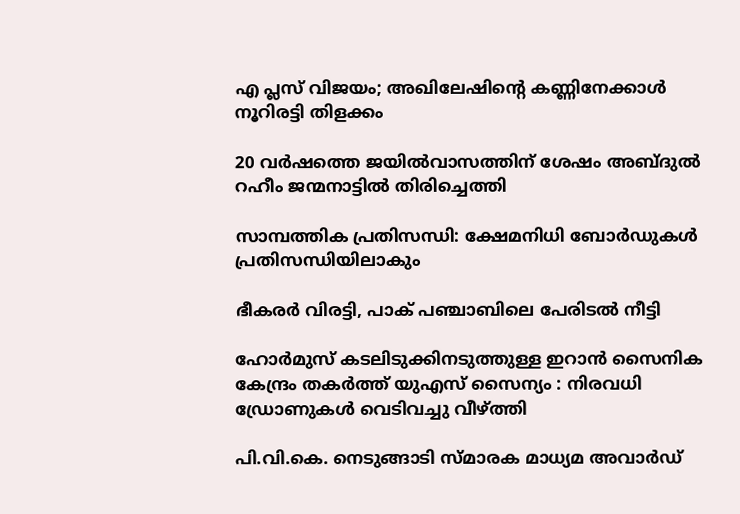എ പ്ലസ് വിജയം; അഖിലേഷിന്റെ കണ്ണിനേക്കാള്‍ നൂറിരട്ടി തിളക്കം

20 വർഷത്തെ ജയിൽവാസത്തിന് ശേഷം അബ്ദുൽ റഹീം ജന്മനാട്ടില്‍ തിരിച്ചെത്തി

സാമ്പത്തിക പ്രതിസന്ധി: ക്ഷേമനിധി ബോര്‍ഡുകള്‍ പ്രതിസന്ധിയിലാകും

ഭീകരർ വിരട്ടി, പാക് പഞ്ചാബിലെ പേരിടൽ നീട്ടി

ഹോർമുസ് കടലിടുക്കിനടുത്തുള്ള ഇറാൻ സൈനിക കേന്ദ്രം തകർത്ത് യുഎസ് സൈന്യം : നിരവധി ഡ്രോണുകൾ വെടിവച്ചു വീഴ്‌ത്തി

പി.വി.കെ. നെടുങ്ങാടി സ്മാരക മാധ്യമ അവാര്‍ഡ്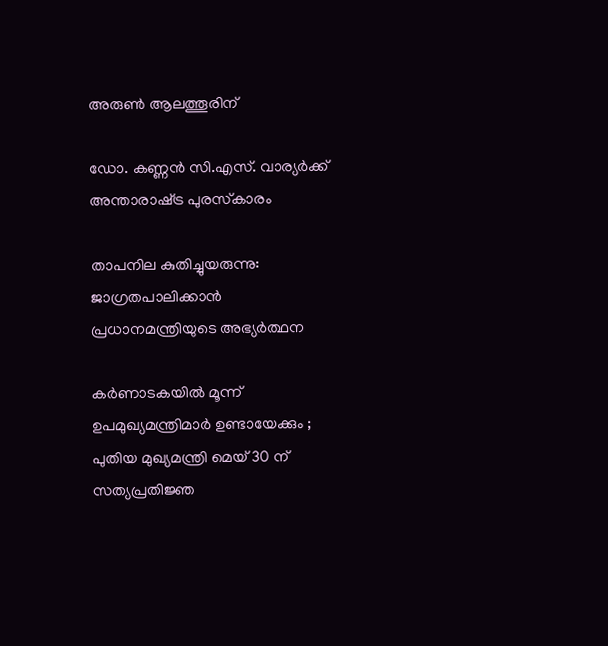അരുണ്‍ ആലത്തൂരിന്

ഡോ. കണ്ണന്‍ സി.എസ്. വാര്യര്‍ക്ക് അന്താരാഷ്‌ട്ര പുരസ്‌കാരം

താപനില കുതിച്ചുയരുന്നു: ജാഗ്രതപാലിക്കാന്‍ പ്രധാനമന്ത്രിയുടെ അഭ്യര്‍ത്ഥന

കർണാടകയിൽ മൂന്ന് ഉപമുഖ്യമന്ത്രിമാർ ഉണ്ടായേക്കും ; പുതിയ മുഖ്യമന്ത്രി മെയ് 30 ന് സത്യപ്രതിജ്ഞ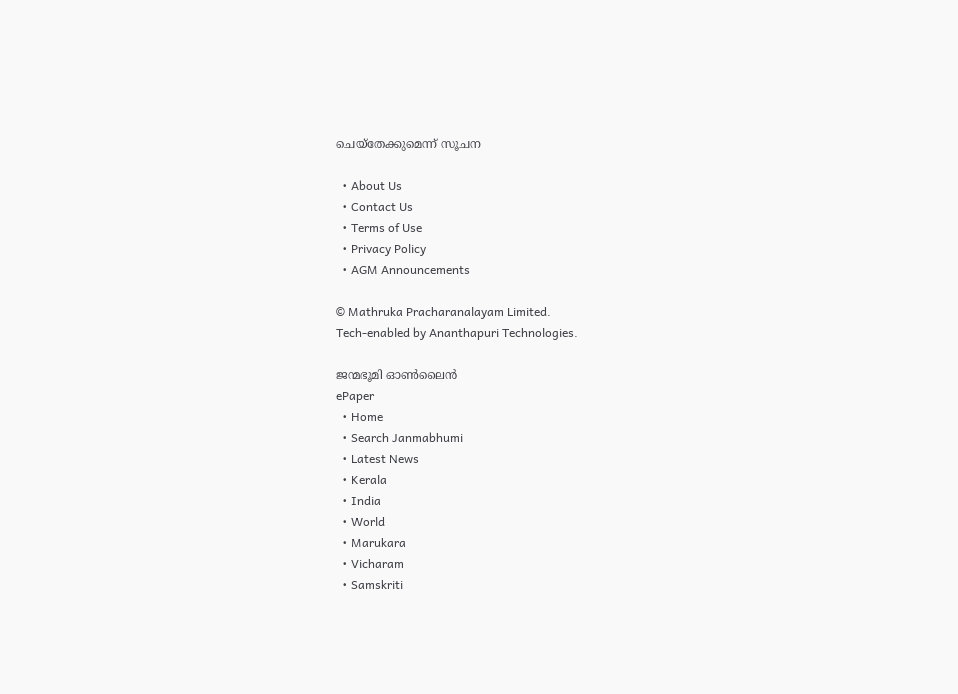ചെയ്തേക്കുമെന്ന് സൂചന

  • About Us
  • Contact Us
  • Terms of Use
  • Privacy Policy
  • AGM Announcements

© Mathruka Pracharanalayam Limited.
Tech-enabled by Ananthapuri Technologies.

ജന്മഭൂമി ഓണ്‍ലൈന്‍
ePaper
  • Home
  • Search Janmabhumi
  • Latest News
  • Kerala
  • India
  • World
  • Marukara
  • Vicharam
  • Samskriti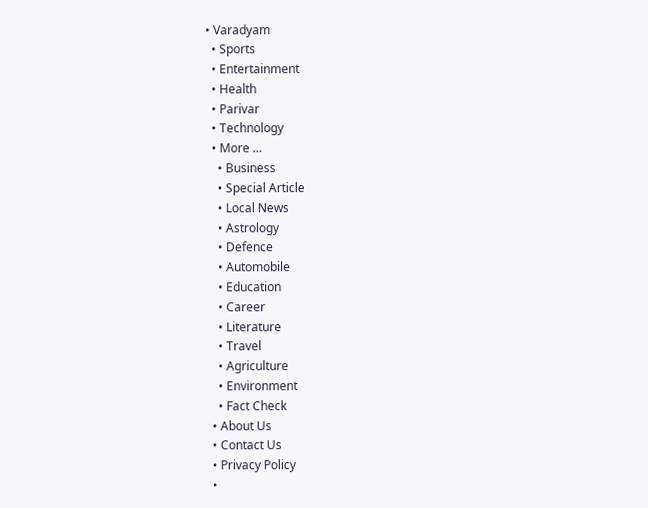• Varadyam
  • Sports
  • Entertainment
  • Health
  • Parivar
  • Technology
  • More …
    • Business
    • Special Article
    • Local News
    • Astrology
    • Defence
    • Automobile
    • Education
    • Career
    • Literature
    • Travel
    • Agriculture
    • Environment
    • Fact Check
  • About Us
  • Contact Us
  • Privacy Policy
  •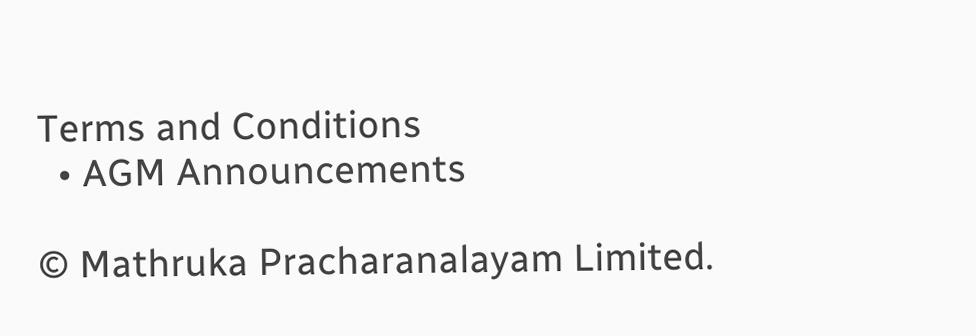Terms and Conditions
  • AGM Announcements

© Mathruka Pracharanalayam Limited.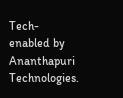Tech-enabled by Ananthapuri Technologies.